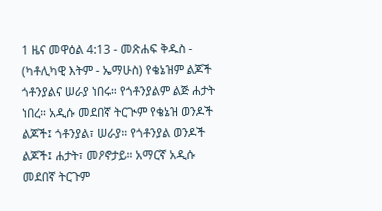1 ዜና መዋዕል 4:13 - መጽሐፍ ቅዱስ - (ካቶሊካዊ እትም - ኤማሁስ) የቄኔዝም ልጆች ጎቶንያልና ሠራያ ነበሩ። የጎቶንያልም ልጅ ሐታት ነበረ። አዲሱ መደበኛ ትርጒም የቄኔዝ ወንዶች ልጆች፤ ጎቶንያል፣ ሠራያ። የጎቶንያል ወንዶች ልጆች፤ ሐታት፣ መዖኖታይ። አማርኛ አዲሱ መደበኛ ትርጉም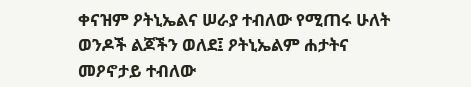ቀናዝም ዖትኒኤልና ሠራያ ተብለው የሚጠሩ ሁለት ወንዶች ልጆችን ወለደ፤ ዖትኒኤልም ሐታትና መዖኖታይ ተብለው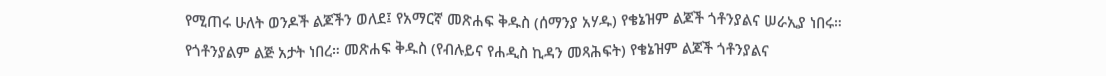የሚጠሩ ሁለት ወንዶች ልጆችን ወለደ፤ የአማርኛ መጽሐፍ ቅዱስ (ሰማንያ አሃዱ) የቄኔዝም ልጆች ጎቶንያልና ሠራኢያ ነበሩ። የጎቶንያልም ልጅ አታት ነበረ። መጽሐፍ ቅዱስ (የብሉይና የሐዲስ ኪዳን መጻሕፍት) የቄኔዝም ልጆች ጎቶንያልና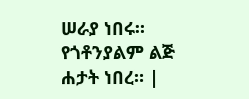ሠራያ ነበሩ። የጎቶንያልም ልጅ ሐታት ነበረ። |